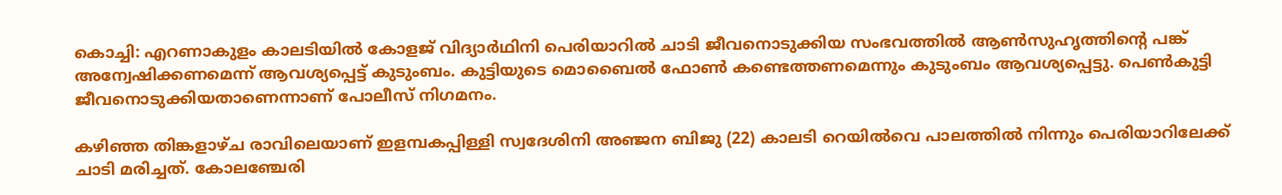കൊച്ചി: എറണാകുളം കാലടിയില്‍ കോളജ് വിദ്യാര്‍ഥിനി പെരിയാറിൽ ചാടി ജീവനൊടുക്കിയ സംഭവത്തില്‍ ആൺസുഹൃത്തിന്‍റെ പങ്ക് അന്വേഷിക്കണമെന്ന് ആവശ്യപ്പെട്ട് കുടുംബം. കുട്ടിയുടെ മൊബൈല്‍ ഫോണ്‍ കണ്ടെത്തണമെന്നും കുടുംബം ആവശ്യപ്പെട്ടു. പെൺകുട്ടി ജീവനൊടുക്കിയതാണെന്നാണ് പോലീസ് നിഗമനം.

കഴിഞ്ഞ തിങ്കളാഴ്ച രാവിലെയാണ് ഇളമ്പകപ്പിള്ളി സ്വദേശിനി അഞ്ജന ബിജു (22) കാലടി റെയിൽവെ പാലത്തിൽ നിന്നും പെരിയാറിലേക്ക് ചാടി മരിച്ചത്. കോലഞ്ചേരി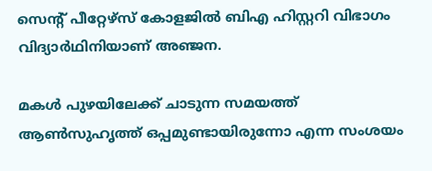സെന്‍റ് പീറ്റേഴ്സ് കോളജിൽ ബിഎ ഹിസ്റ്ററി വിഭാഗം വിദ്യാർഥിനിയാണ് അഞ്ജന.

മകള്‍ പുഴയിലേക്ക് ചാടുന്ന സമയത്ത് ആണ്‍സുഹൃത്ത് ഒപ്പമുണ്ടായിരുന്നോ എന്ന സംശയം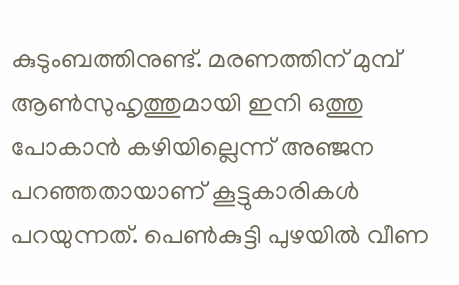കുടുംബത്തിനുണ്ട്. മരണത്തിന് മുമ്പ് ആണ്‍സുഹൃത്തുമായി ഇനി ഒത്തു പോകാന്‍ കഴിയില്ലെന്ന് അഞ്ജന പറഞ്ഞതായാണ് കൂട്ടുകാരികൾ പറയുന്നത്. പെൺകുട്ടി പുഴയില്‍ വീണ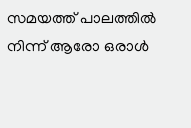സമയത്ത് പാലത്തില്‍ നിന്ന് ആരോ ഒരാള്‍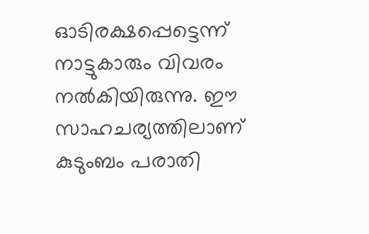ഓടിരക്ഷപ്പെട്ടെന്ന് നാട്ടുകാരും വിവരം നൽകിയിരുന്നു. ഈ സാഹചര്യത്തിലാണ് കുടുംബം പരാതി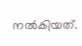നൽകിയത്.